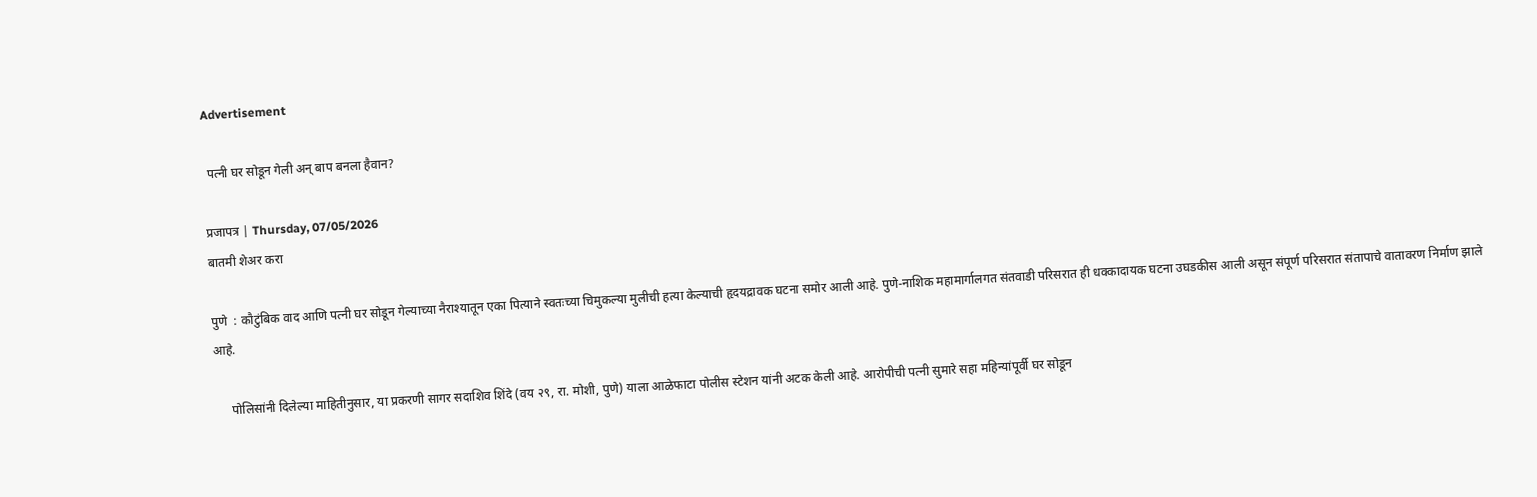Advertisement

 पत्नी घर सोडून गेली अन् बाप बनला हैवान?

प्रजापत्र | Thursday, 07/05/2026
बातमी शेअर करा

पुणे  : कौटुंबिक वाद आणि पत्नी घर सोडून गेल्याच्या नैराश्यातून एका पित्याने स्वतःच्या चिमुकल्या मुलीची हत्या केल्याची हृदयद्रावक घटना समोर आली आहे. पुणे-नाशिक महामार्गालगत संतवाडी परिसरात ही धक्कादायक घटना उघडकीस आली असून संपूर्ण परिसरात संतापाचे वातावरण निर्माण झाले आहे.

     पोलिसांनी दिलेल्या माहितीनुसार, या प्रकरणी सागर सदाशिव शिंदे (वय २९, रा. मोशी, पुणे) याला आळेफाटा पोलीस स्टेशन यांनी अटक केली आहे. आरोपीची पत्नी सुमारे सहा महिन्यांपूर्वी घर सोडून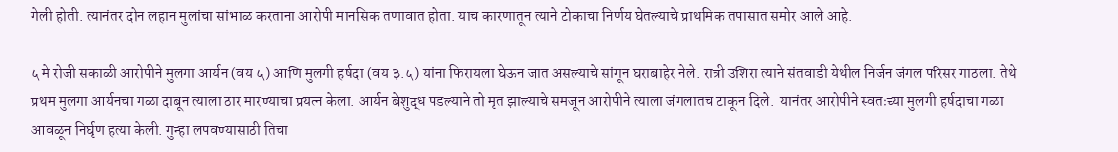गेली होती. त्यानंतर दोन लहान मुलांचा सांभाळ करताना आरोपी मानसिक तणावात होता. याच कारणातून त्याने टोकाचा निर्णय घेतल्याचे प्राथमिक तपासात समोर आले आहे.

५ मे रोजी सकाळी आरोपीने मुलगा आर्यन (वय ५) आणि मुलगी हर्षदा (वय ३.५) यांना फिरायला घेऊन जात असल्याचे सांगून घराबाहेर नेले. रात्री उशिरा त्याने संतवाडी येथील निर्जन जंगल परिसर गाठला. तेथे प्रथम मुलगा आर्यनचा गळा दाबून त्याला ठार मारण्याचा प्रयत्न केला. आर्यन बेशुद्ध पडल्याने तो मृत झाल्याचे समजून आरोपीने त्याला जंगलातच टाकून दिले.  यानंतर आरोपीने स्वतःच्या मुलगी हर्षदाचा गळा आवळून निर्घृण हत्या केली. गुन्हा लपवण्यासाठी तिचा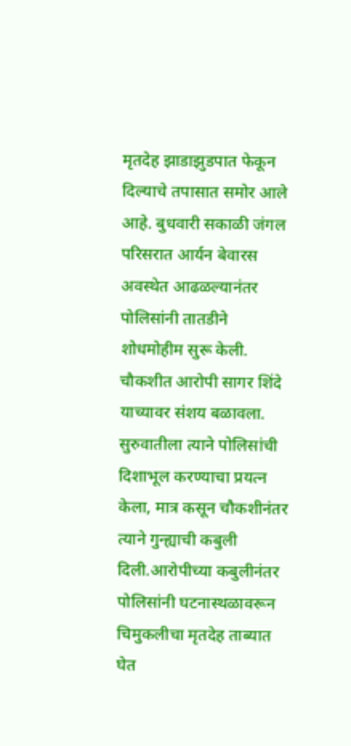मृतदेह झाडाझुडपात फेकून दिल्याचे तपासात समोर आले आहे. बुधवारी सकाळी जंगल परिसरात आर्यन बेवारस अवस्थेत आढळल्यानंतर पोलिसांनी तातडीने शोधमोहीम सुरू केली. चौकशीत आरोपी सागर शिंदे याच्यावर संशय बळावला. सुरुवातीला त्याने पोलिसांची दिशाभूल करण्याचा प्रयत्न केला, मात्र कसून चौकशीनंतर त्याने गुन्ह्याची कबुली दिली.आरोपीच्या कबुलीनंतर पोलिसांनी घटनास्थळावरून चिमुकलीचा मृतदेह ताब्यात घेत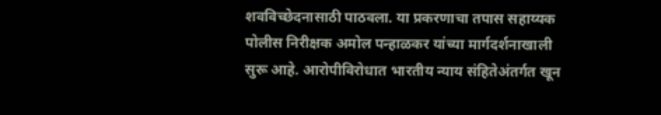शवविच्छेदनासाठी पाठवला. या प्रकरणाचा तपास सहाय्यक पोलीस निरीक्षक अमोल पन्हाळकर यांच्या मार्गदर्शनाखाली सुरू आहे. आरोपीविरोधात भारतीय न्याय संहितेअंतर्गत खून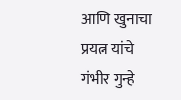आणि खुनाचा प्रयत्न यांचे गंभीर गुन्हे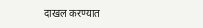दाखल करण्यात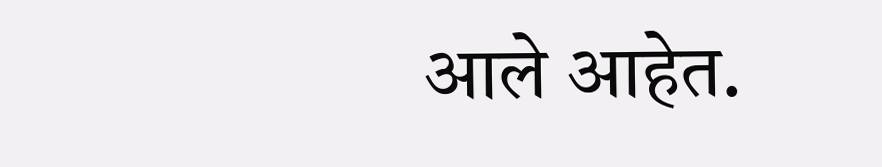आले आहेत.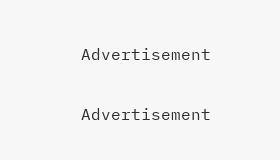Advertisement

Advertisement